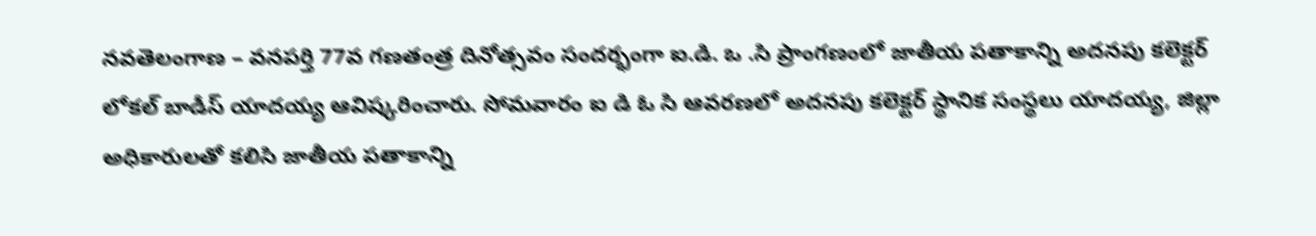నవతెలంగాణ – వనపర్తి 77వ గణతంత్ర దినోత్సవం సందర్భంగా ఐ.డి. ఒ .సి ప్రాంగణంలో జాతీయ పతాకాన్ని అదనపు కలెక్టర్ లోకల్ బాడీస్ యాదయ్య ఆవిష్కరించారు. సోమవారం ఐ డి ఓ సి ఆవరణలో అదనపు కలెక్టర్ స్థానిక సంస్థలు యాదయ్య, జిల్లా అధికారులతో కలిసి జాతీయ పతాకాన్ని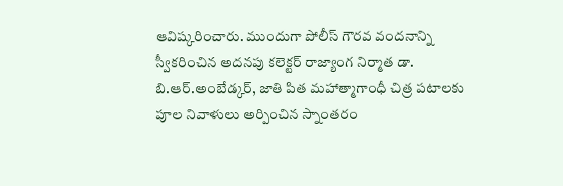ఆవిష్కరించారు. ముందుగా పోలీస్ గౌరవ వందనాన్ని స్వీకరించిన అదనపు కలెక్టర్ రాజ్యాంగ నిర్మాత డా. బి.ఆర్.అంబేడ్కర్, జాతి పిత మహాత్మాగాంధీ చిత్ర పటాలకు పూల నివాళులు అర్పించిన స్నాంతరం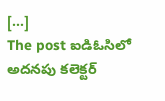[…]
The post ఐడిఓసిలో అదనపు కలెక్టర్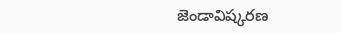జెండావిష్కరణ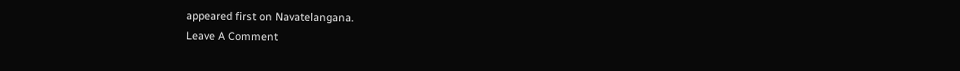appeared first on Navatelangana.
Leave A Comment